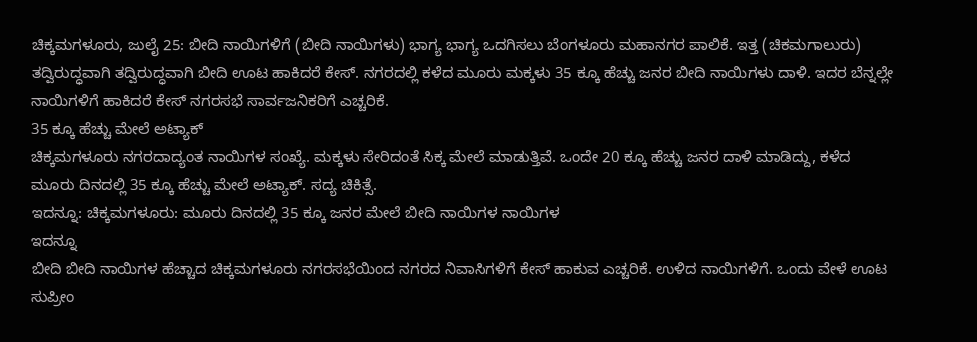ಚಿಕ್ಕಮಗಳೂರು, ಜುಲೈ 25: ಬೀದಿ ನಾಯಿಗಳಿಗೆ (ಬೀದಿ ನಾಯಿಗಳು) ಭಾಗ್ಯ ಭಾಗ್ಯ ಒದಗಿಸಲು ಬೆಂಗಳೂರು ಮಹಾನಗರ ಪಾಲಿಕೆ. ಇತ್ತ (ಚಿಕಮಗಾಲುರು) ತದ್ವಿರುದ್ಧವಾಗಿ ತದ್ವಿರುದ್ಧವಾಗಿ ಬೀದಿ ಊಟ ಹಾಕಿದರೆ ಕೇಸ್. ನಗರದಲ್ಲಿ ಕಳೆದ ಮೂರು ಮಕ್ಕಳು 35 ಕ್ಕೂ ಹೆಚ್ಚು ಜನರ ಬೀದಿ ನಾಯಿಗಳು ದಾಳಿ. ಇದರ ಬೆನ್ನಲ್ಲೇ ನಾಯಿಗಳಿಗೆ ಹಾಕಿದರೆ ಕೇಸ್ ನಗರಸಭೆ ಸಾರ್ವಜನಿಕರಿಗೆ ಎಚ್ಚರಿಕೆ.
35 ಕ್ಕೂ ಹೆಚ್ಚು ಮೇಲೆ ಅಟ್ಯಾಕ್
ಚಿಕ್ಕಮಗಳೂರು ನಗರದಾದ್ಯಂತ ನಾಯಿಗಳ ಸಂಖ್ಯೆ. ಮಕ್ಕಳು ಸೇರಿದಂತೆ ಸಿಕ್ಕ ಮೇಲೆ ಮಾಡುತ್ತಿವೆ. ಒಂದೇ 20 ಕ್ಕೂ ಹೆಚ್ಚು ಜನರ ದಾಳಿ ಮಾಡಿದ್ದು, ಕಳೆದ ಮೂರು ದಿನದಲ್ಲಿ 35 ಕ್ಕೂ ಹೆಚ್ಚು ಮೇಲೆ ಅಟ್ಯಾಕ್. ಸದ್ಯ ಚಿಕಿತ್ಸೆ.
ಇದನ್ನೂ: ಚಿಕ್ಕಮಗಳೂರು: ಮೂರು ದಿನದಲ್ಲಿ 35 ಕ್ಕೂ ಜನರ ಮೇಲೆ ಬೀದಿ ನಾಯಿಗಳ ನಾಯಿಗಳ
ಇದನ್ನೂ
ಬೀದಿ ಬೀದಿ ನಾಯಿಗಳ ಹೆಚ್ಚಾದ ಚಿಕ್ಕಮಗಳೂರು ನಗರಸಭೆಯಿಂದ ನಗರದ ನಿವಾಸಿಗಳಿಗೆ ಕೇಸ್ ಹಾಕುವ ಎಚ್ಚರಿಕೆ. ಉಳಿದ ನಾಯಿಗಳಿಗೆ. ಒಂದು ವೇಳೆ ಊಟ ಸುಪ್ರೀಂ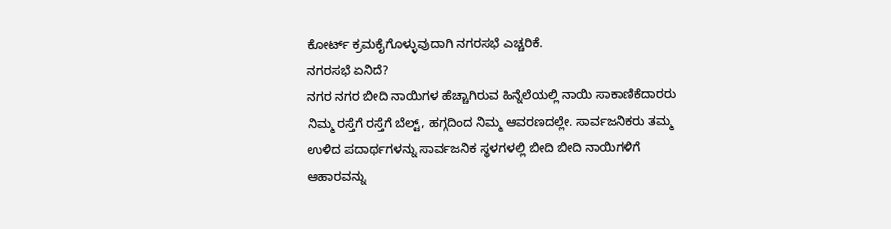ಕೋರ್ಟ್ ಕ್ರಮಕೈಗೊಳ್ಳುವುದಾಗಿ ನಗರಸಭೆ ಎಚ್ಚರಿಕೆ.
ನಗರಸಭೆ ಏನಿದೆ?
ನಗರ ನಗರ ಬೀದಿ ನಾಯಿಗಳ ಹೆಚ್ಚಾಗಿರುವ ಹಿನ್ನೆಲೆಯಲ್ಲಿ ನಾಯಿ ಸಾಕಾಣಿಕೆದಾರರು ನಿಮ್ಮ ರಸ್ತೆಗೆ ರಸ್ತೆಗೆ ಬೆಲ್ಟ್, ಹಗ್ಗದಿಂದ ನಿಮ್ಮ ಆವರಣದಲ್ಲೇ. ಸಾರ್ವಜನಿಕರು ತಮ್ಮ ಉಳಿದ ಪದಾರ್ಥಗಳನ್ನು ಸಾರ್ವಜನಿಕ ಸ್ಥಳಗಳಲ್ಲಿ ಬೀದಿ ಬೀದಿ ನಾಯಿಗಳಿಗೆ ಆಹಾರವನ್ನು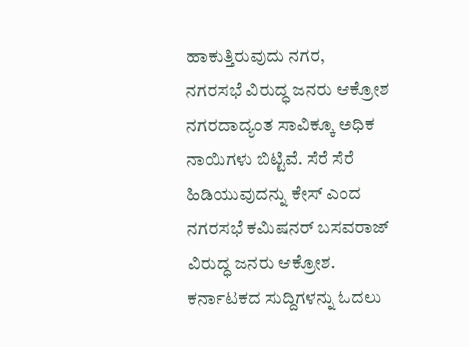ಹಾಕುತ್ತಿರುವುದು ನಗರ,
ನಗರಸಭೆ ವಿರುದ್ಧ ಜನರು ಆಕ್ರೋಶ
ನಗರದಾದ್ಯಂತ ಸಾವಿಕ್ಕೂ ಅಧಿಕ ನಾಯಿಗಳು ಬಿಟ್ಟಿವೆ. ಸೆರೆ ಸೆರೆ ಹಿಡಿಯುವುದನ್ನು ಕೇಸ್ ಎಂದ ನಗರಸಭೆ ಕಮಿಷನರ್ ಬಸವರಾಜ್ ವಿರುದ್ಧ ಜನರು ಆಕ್ರೋಶ.
ಕರ್ನಾಟಕದ ಸುದ್ದಿಗಳನ್ನು ಓದಲು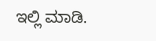ಇಲ್ಲಿ ಮಾಡಿ.